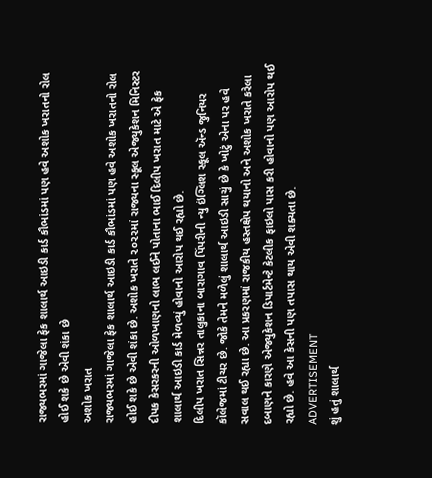રાજ્યભરમાં ગાજેલા ફેક શાલાર્થ આઇડી કાર્ડ કૌભાંડમાં પણ હવે અશોક ખરાતનો રોલ હોઈ શકે છે એવી શંકા છે
અશોક ખરાત
રાજ્યભરમાં ગાજેલા ફેક શાલાર્થ આઇડી કાર્ડ કૌભાંડમાં પણ હવે અશોક ખરાતનો રોલ હોઈ શકે છે એવી શંકા છે. અશોક ખરાતે ૨૦૨૨માં રાજ્યના સ્કૂલ એજ્યુકેશન મિનિસ્ટર દીપક કેસરકરની ઓળખાણનો લાભ લઈને પોતાના ભાઈ દિલીપ ખરાત માટે એ ફેક શાલાર્થ આઇડી કાર્ડ મેળવ્યું હોવાનો આરોપ થઈ રહ્યો છે.
દિલીપ ખરાત સિન્નર તાલુકાના બારાગાવ પિંપરીની ન્યુ ઇંગ્લિશ સ્કૂલ ઍન્ડ જુનિયર કૉલેજમાં ટીચર છે. જોકે તેમને મળેલું શાલાર્થ આઇડી સાચું છે કે ખોટું એના પર હવે સવાલ થઈ રહ્યા છે. આ પ્રકરણમાં રાજકીય હસ્તક્ષેપ થયાનો અને અશોક ખરાતે કરેલા દબાણને કારણે એજ્યુકેશન ડિપાર્ટમેન્ટે કેટલીક ફાઇલો પાસ કરી હોવાનો પણ આરોપ થઈ રહ્યો છે. હવે આ કેસની પણ તપાસ થાય એવી શક્યતા છે.
ADVERTISEMENT
શું હતું શાલાર્થ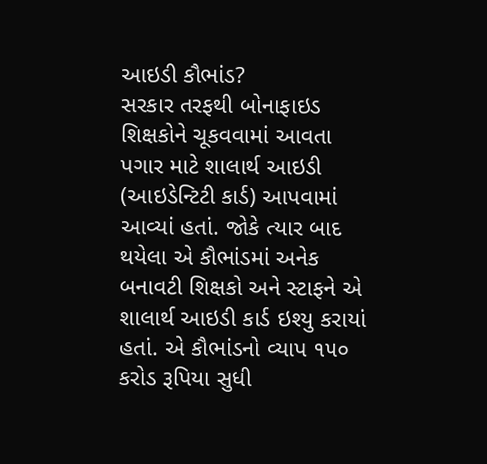આઇડી કૌભાંડ?
સરકાર તરફથી બોનાફાઇડ શિક્ષકોને ચૂકવવામાં આવતા પગાર માટે શાલાર્થ આઇડી (આઇડેન્ટિટી કાર્ડ) આપવામાં આવ્યાં હતાં. જોકે ત્યાર બાદ થયેલા એ કૌભાંડમાં અનેક બનાવટી શિક્ષકો અને સ્ટાફને એ શાલાર્થ આઇડી કાર્ડ ઇશ્યુ કરાયાં હતાં. એ કૌભાંડનો વ્યાપ ૧૫૦ કરોડ રૂપિયા સુધી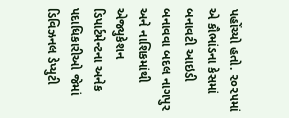પહોંચ્યો હતો. ૨૦૨૫માં એ કૌભાંડના કેસમાં બનાવટી આઇડી બનાવવા બદલ નાગપુર અને નાશિકમાંથી એજ્યુકેશન ડિપાર્ટમેન્ટના અનેક પદાધિકારીઓ જેમાં ડિવિઝનલ ડેપ્યુટી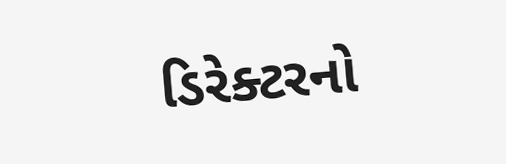ડિરેક્ટરનો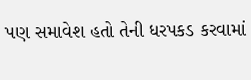પણ સમાવેશ હતો તેની ધરપકડ કરવામાં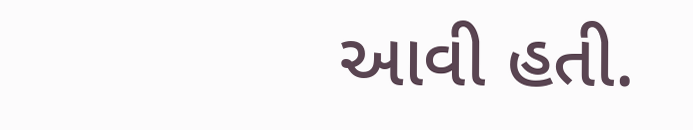આવી હતી.